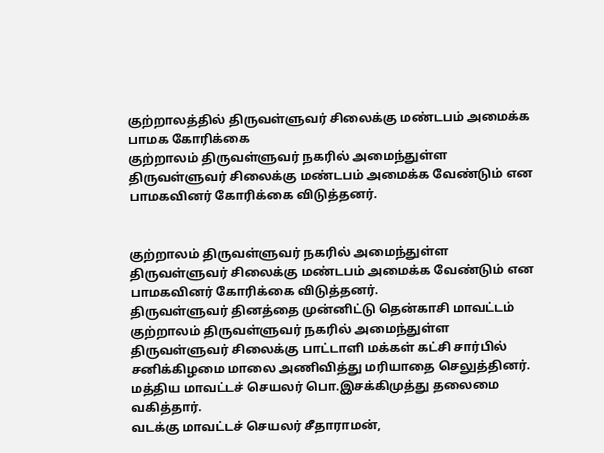குற்றாலத்தில் திருவள்ளுவர் சிலைக்கு மண்டபம் அமைக்க பாமக கோரிக்கை
குற்றாலம் திருவள்ளுவர் நகரில் அமைந்துள்ள திருவள்ளுவர் சிலைக்கு மண்டபம் அமைக்க வேண்டும் என பாமகவினர் கோரிக்கை விடுத்தனர்.


குற்றாலம் திருவள்ளுவர் நகரில் அமைந்துள்ள திருவள்ளுவர் சிலைக்கு மண்டபம் அமைக்க வேண்டும் என பாமகவினர் கோரிக்கை விடுத்தனர்.
திருவள்ளுவர் தினத்தை முன்னிட்டு தென்காசி மாவட்டம் குற்றாலம் திருவள்ளுவர் நகரில் அமைந்துள்ள திருவள்ளுவர் சிலைக்கு பாட்டாளி மக்கள் கட்சி சார்பில் சனிக்கிழமை மாலை அணிவித்து மரியாதை செலுத்தினர். மத்திய மாவட்டச் செயலர் பொ.இசக்கிமுத்து தலைமை வகித்தார்.
வடக்கு மாவட்டச் செயலர் சீதாராமன்,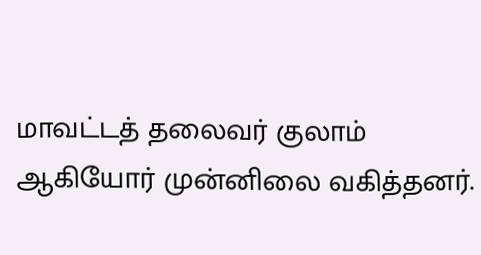மாவட்டத் தலைவர் குலாம் ஆகியோர் முன்னிலை வகித்தனர்.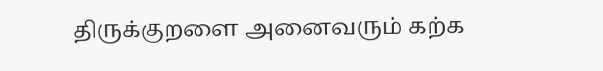திருக்குறளை அனைவரும் கற்க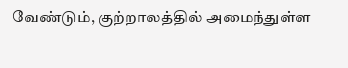வேண்டும், குற்றாலத்தில் அமைந்துள்ள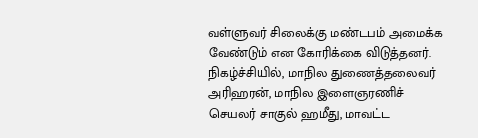வள்ளுவர் சிலைக்கு மண்டபம் அமைக்க வேண்டும் என கோரிக்கை விடுத்தனர்.
நிகழ்ச்சியில், மாநில துணைத்தலைவர் அரிஹரன், மாநில இளைஞரணிச் செயலர் சாகுல் ஹமீது, மாவட்ட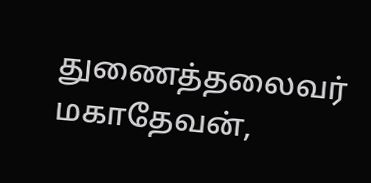துணைத்தலைவர் மகாதேவன்,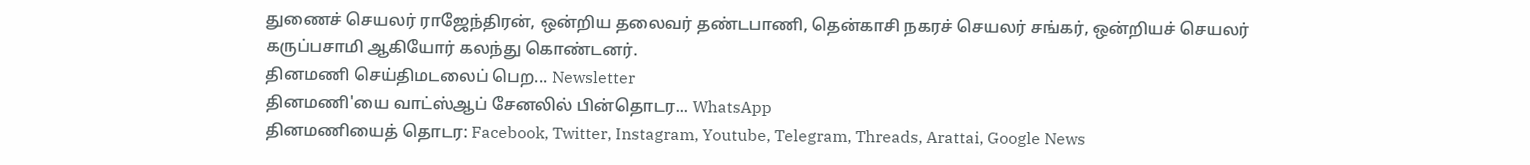துணைச் செயலர் ராஜேந்திரன், ஒன்றிய தலைவர் தண்டபாணி, தென்காசி நகரச் செயலர் சங்கர், ஒன்றியச் செயலர் கருப்பசாமி ஆகியோர் கலந்து கொண்டனர்.
தினமணி செய்திமடலைப் பெற... Newsletter
தினமணி'யை வாட்ஸ்ஆப் சேனலில் பின்தொடர... WhatsApp
தினமணியைத் தொடர: Facebook, Twitter, Instagram, Youtube, Telegram, Threads, Arattai, Google News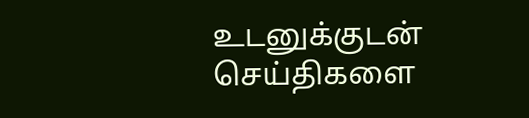உடனுக்குடன் செய்திகளை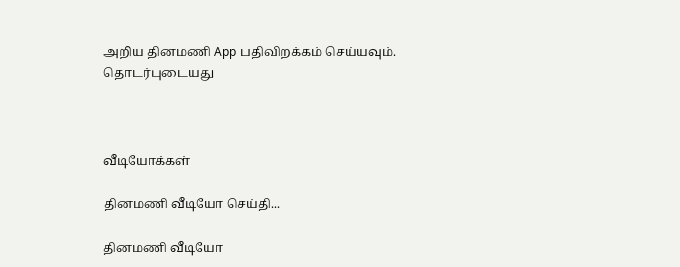அறிய தினமணி App பதிவிறக்கம் செய்யவும்.
தொடர்புடையது



வீடியோக்கள்

தினமணி வீடியோ செய்தி...

தினமணி வீடியோ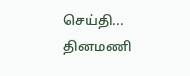செய்தி...
தினமணி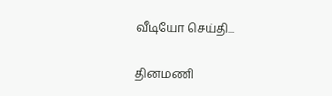வீடியோ செய்தி...

தினமணி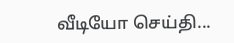வீடியோ செய்தி...